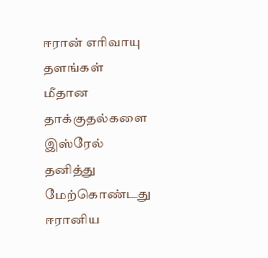ஈரான் எரிவாயு தளங்கள் மீதான தாக்குதல்களை இஸ்ரேல் தனித்து மேற்கொண்டது
ஈரானிய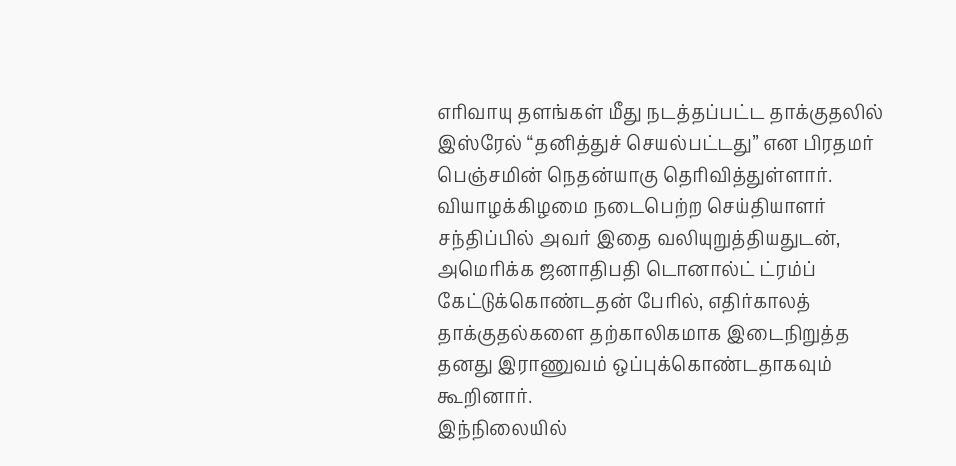எரிவாயு தளங்கள் மீது நடத்தப்பட்ட தாக்குதலில் இஸ்ரேல் “தனித்துச் செயல்பட்டது” என பிரதமர் பெஞ்சமின் நெதன்யாகு தெரிவித்துள்ளார்.
வியாழக்கிழமை நடைபெற்ற செய்தியாளர் சந்திப்பில் அவர் இதை வலியுறுத்தியதுடன், அமெரிக்க ஜனாதிபதி டொனால்ட் ட்ரம்ப் கேட்டுக்கொண்டதன் பேரில், எதிர்காலத் தாக்குதல்களை தற்காலிகமாக இடைநிறுத்த தனது இராணுவம் ஒப்புக்கொண்டதாகவும் கூறினார்.
இந்நிலையில்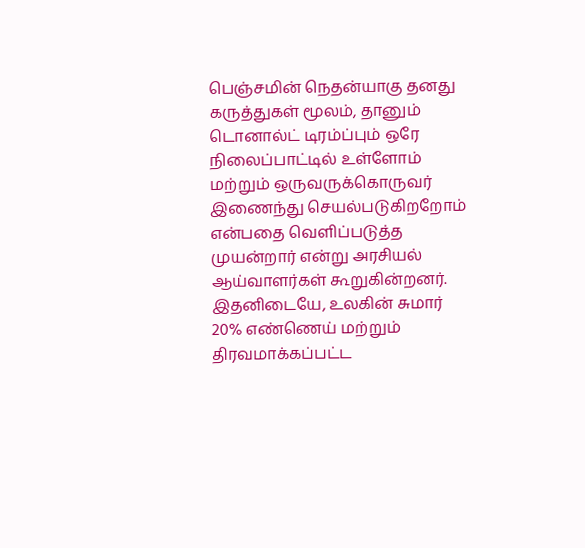பெஞ்சமின் நெதன்யாகு தனது கருத்துகள் மூலம், தானும் டொனால்ட் டிரம்ப்பும் ஒரே நிலைப்பாட்டில் உள்ளோம் மற்றும் ஒருவருக்கொருவர் இணைந்து செயல்படுகிறறோம் என்பதை வெளிப்படுத்த முயன்றார் என்று அரசியல் ஆய்வாளர்கள் கூறுகின்றனர்.
இதனிடையே, உலகின் சுமார் 20% எண்ணெய் மற்றும் திரவமாக்கப்பட்ட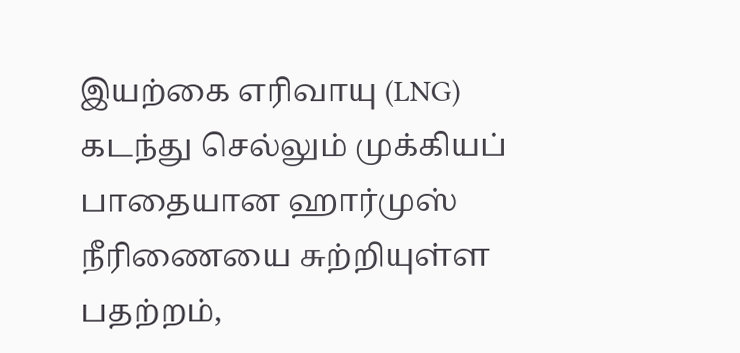இயற்கை எரிவாயு (LNG) கடந்து செல்லும் முக்கியப் பாதையான ஹார்முஸ் நீரிணையை சுற்றியுள்ள பதற்றம்,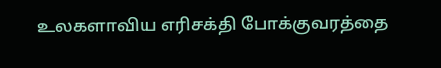உலகளாவிய எரிசக்தி போக்குவரத்தை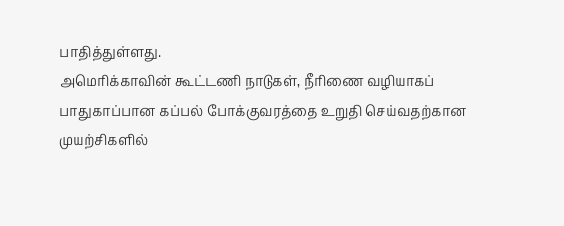பாதித்துள்ளது.
அமெரிக்காவின் கூட்டணி நாடுகள், நீரிணை வழியாகப் பாதுகாப்பான கப்பல் போக்குவரத்தை உறுதி செய்வதற்கான முயற்சிகளில்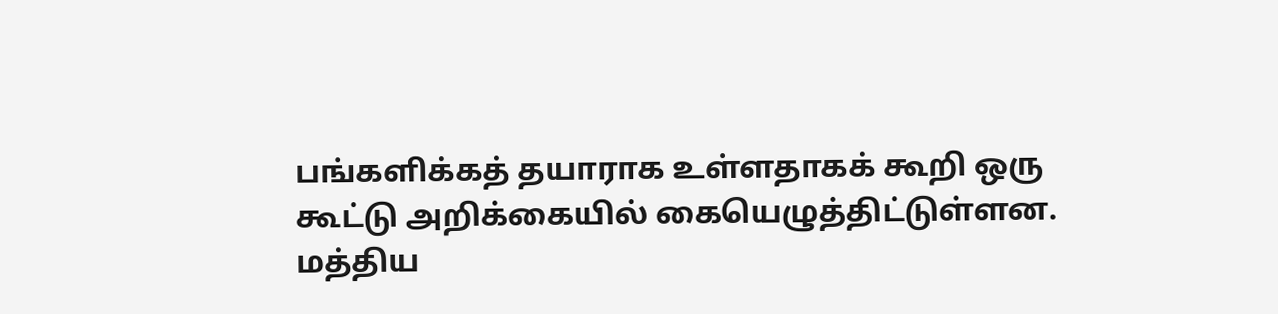பங்களிக்கத் தயாராக உள்ளதாகக் கூறி ஒரு கூட்டு அறிக்கையில் கையெழுத்திட்டுள்ளன.
மத்திய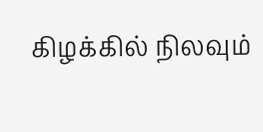கிழக்கில் நிலவும்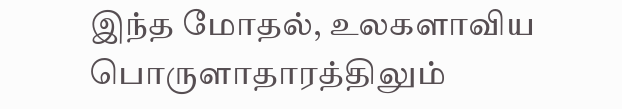இந்த மோதல், உலகளாவிய பொருளாதாரத்திலும்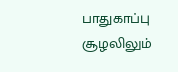பாதுகாப்பு சூழலிலும்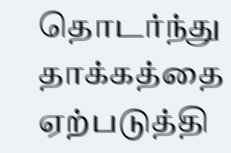தொடர்ந்து தாக்கத்தை ஏற்படுத்தி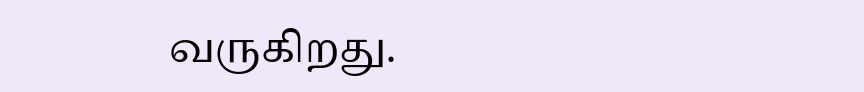வருகிறது.